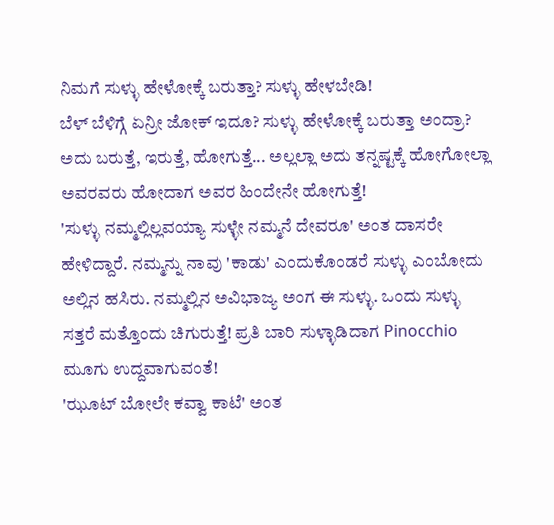ನಿಮಗೆ ಸುಳ್ಳು ಹೇಳೋಕ್ಕೆ ಬರುತ್ತಾ? ಸುಳ್ಳು ಹೇಳಬೇಡಿ!
ಬೆಳ್ ಬೆಳಿಗ್ಗೆ ಏನ್ರೀ ಜೋಕ್ ಇದೂ? ಸುಳ್ಳು ಹೇಳೋಕ್ಕೆ ಬರುತ್ತಾ ಅಂದ್ರಾ? ಅದು ಬರುತ್ತೆ, ಇರುತ್ತೆ, ಹೋಗುತ್ತೆ... ಅಲ್ಲಲ್ಲಾ ಅದು ತನ್ನಷ್ಟಕ್ಕೆ ಹೋಗೋಲ್ಲಾ ಅವರವರು ಹೋದಾಗ ಅವರ ಹಿಂದೇನೇ ಹೋಗುತ್ತೆ!
'ಸುಳ್ಳು ನಮ್ಮಲ್ಲಿಲ್ಲವಯ್ಯಾ ಸುಳ್ಳೇ ನಮ್ಮನೆ ದೇವರೂ' ಅಂತ ದಾಸರೇ ಹೇಳಿದ್ದಾರೆ. ನಮ್ಮನ್ನು ನಾವು 'ಕಾಡು' ಎಂದುಕೊಂಡರೆ ಸುಳ್ಳು ಎಂಬೋದು ಅಲ್ಲಿನ ಹಸಿರು. ನಮ್ಮಲ್ಲಿನ ಅವಿಭಾಜ್ಯ ಅಂಗ ಈ ಸುಳ್ಳು. ಒಂದು ಸುಳ್ಳು ಸತ್ತರೆ ಮತ್ತೊಂದು ಚಿಗುರುತ್ತೆ! ಪ್ರತಿ ಬಾರಿ ಸುಳ್ಳಾಡಿದಾಗ Pinocchio ಮೂಗು ಉದ್ದವಾಗುವಂತೆ!
'ಝೂಟ್ ಬೋಲೇ ಕವ್ವಾ ಕಾಟೆ' ಅಂತ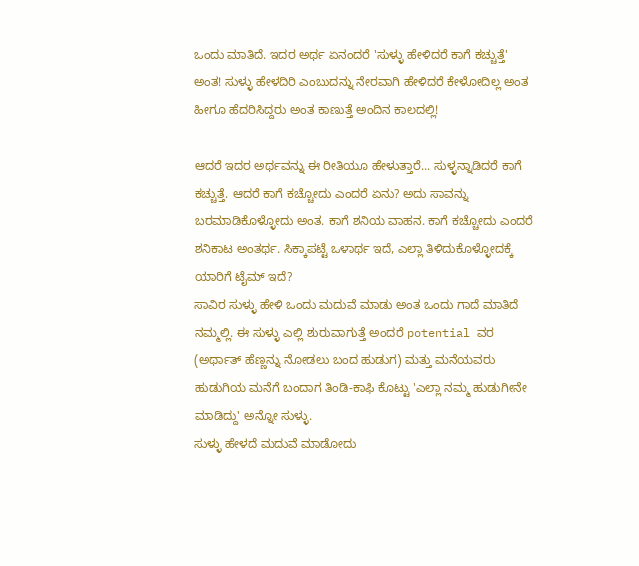ಒಂದು ಮಾತಿದೆ. ಇದರ ಅರ್ಥ ಏನಂದರೆ 'ಸುಳ್ಳು ಹೇಳಿದರೆ ಕಾಗೆ ಕಚ್ಚುತ್ತೆ' ಅಂತ! ಸುಳ್ಳು ಹೇಳದಿರಿ ಎಂಬುದನ್ನು ನೇರವಾಗಿ ಹೇಳಿದರೆ ಕೇಳೋದಿಲ್ಲ ಅಂತ ಹೀಗೂ ಹೆದರಿಸಿದ್ದರು ಅಂತ ಕಾಣುತ್ತೆ ಅಂದಿನ ಕಾಲದಲ್ಲಿ!

ಆದರೆ ಇದರ ಅರ್ಥವನ್ನು ಈ ರೀತಿಯೂ ಹೇಳುತ್ತಾರೆ... ಸುಳ್ಳನ್ನಾಡಿದರೆ ಕಾಗೆ ಕಚ್ಚುತ್ತೆ. ಆದರೆ ಕಾಗೆ ಕಚ್ಚೋದು ಎಂದರೆ ಏನು? ಅದು ಸಾವನ್ನು ಬರಮಾಡಿಕೊಳ್ಳೋದು ಅಂತ. ಕಾಗೆ ಶನಿಯ ವಾಹನ. ಕಾಗೆ ಕಚ್ಚೋದು ಎಂದರೆ ಶನಿಕಾಟ ಅಂತರ್ಥ. ಸಿಕ್ಕಾಪಟ್ಟೆ ಒಳಾರ್ಥ ಇದೆ, ಎಲ್ಲಾ ತಿಳಿದುಕೊಳ್ಳೋದಕ್ಕೆ ಯಾರಿಗೆ ಟೈಮ್ ಇದೆ?
ಸಾವಿರ ಸುಳ್ಳು ಹೇಳಿ ಒಂದು ಮದುವೆ ಮಾಡು ಅಂತ ಒಂದು ಗಾದೆ ಮಾತಿದೆ ನಮ್ಮಲ್ಲಿ. ಈ ಸುಳ್ಳು ಎಲ್ಲಿ ಶುರುವಾಗುತ್ತೆ ಅಂದರೆ potential ವರ (ಅರ್ಥಾತ್ ಹೆಣ್ಣನ್ನು ನೋಡಲು ಬಂದ ಹುಡುಗ) ಮತ್ತು ಮನೆಯವರು ಹುಡುಗಿಯ ಮನೆಗೆ ಬಂದಾಗ ತಿಂಡಿ-ಕಾಫಿ ಕೊಟ್ಟು 'ಎಲ್ಲಾ ನಮ್ಮ ಹುಡುಗೀನೇ ಮಾಡಿದ್ದು' ಅನ್ನೋ ಸುಳ್ಳು.
ಸುಳ್ಳು ಹೇಳದೆ ಮದುವೆ ಮಾಡೋದು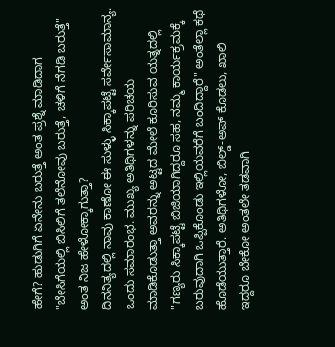ಹೇಗೆ? ಹುಡುಗಿಗೆ ಏನೇನು ಬರುತ್ತೆ ಅಂತ ಪ್ರಶ್ನೆ ಮಾಡಿದಾಗ "ಬೇಸಿಗೆಯಲ್ಲಿ ಬಿಸಿಲಿಗೆ ತಲೆನೋವು ಬರುತ್ತೆ, ಚಳಿಗೆ ನೆಗಡಿ ಬರುತ್ತೆ" ಅಂತ ನಿಜ ಹೇಳೋಕ್ಕಾಗುತ್ತಾ?
ದಿನನಿತ್ಯದಲ್ಲಿ ನಾವು ಕಾಣೋ ಈ ಸುಳ್ಳು ಸಿಕ್ಕಾಪಟ್ಟೆ ಸರ್ವೇಸಾಮಾನ್ಯ. ಒಂದು ಸಮಾರಂಭ. ಮುಖ್ಯ ಅತಿಥಿಗಳನ್ನು ಪರಿಚಯ ಮಾಡಿಕೊಡುತ್ತಾ ಅವರನ್ನು ಅಟ್ಟದ ಮೇಲೆ ಕೂರಿಸುವ ಯತ್ನದಲ್ಲಿ "ಗಣ್ಯರು ಸಿಕ್ಕಾಪಟ್ಟೆ ಬಿಜಿಯಾಗಿದ್ದರೂ ಸಹ, ನಮ್ಮ ಕಾರ್ಯಕ್ರಮಕ್ಕೆ ಬರುವುದಾಗಿ ಒಪ್ಪಿಕೊಂಡು ಇಲ್ಲಿಯವರೆಗೆ ಬಂದಿದ್ದಾರೆ" ಅಂತೆಲ್ಲಾ ಕಥೆ ಹೊಡೆಯುತ್ತಾರೆ. ಅತಿಥಿಗಳೋ, ಬಿಲ್ಡ್-ಅಪ್ ಕೊಡಲು, ಖಾಲಿ ಇದ್ದರೂ ಬೇಕೋ ಅಂತಲೇ ತಡವಾಗಿ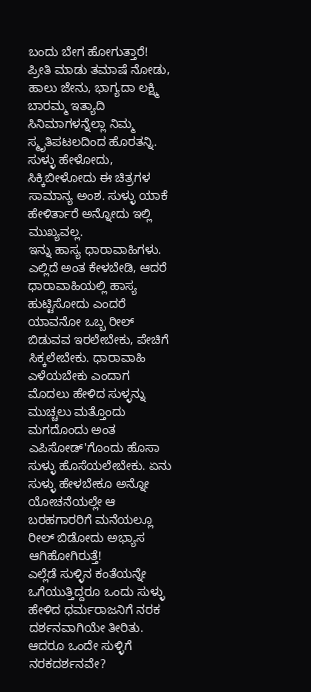ಬಂದು ಬೇಗ ಹೋಗುತ್ತಾರೆ!
ಪ್ರೀತಿ ಮಾಡು ತಮಾಷೆ ನೋಡು, ಹಾಲು ಜೇನು, ಭಾಗ್ಯದಾ ಲಕ್ಷ್ಮಿ ಬಾರಮ್ಮ ಇತ್ಯಾದಿ ಸಿನಿಮಾಗಳನ್ನೆಲ್ಲಾ ನಿಮ್ಮ ಸ್ಮೃತಿಪಟಲದಿಂದ ಹೊರತನ್ನಿ. ಸುಳ್ಳು ಹೇಳೋದು, ಸಿಕ್ಕಿಬೀಳೋದು ಈ ಚಿತ್ರಗಳ ಸಾಮಾನ್ಯ ಅಂಶ. ಸುಳ್ಳು ಯಾಕೆ ಹೇಳಿರ್ತಾರೆ ಅನ್ನೋದು ಇಲ್ಲಿ ಮುಖ್ಯವಲ್ಲ.
ಇನ್ನು ಹಾಸ್ಯ ಧಾರಾವಾಹಿಗಳು. ಎಲ್ಲಿದೆ ಅಂತ ಕೇಳಬೇಡಿ, ಆದರೆ ಧಾರಾವಾಹಿಯಲ್ಲಿ ಹಾಸ್ಯ ಹುಟ್ಟಿಸೋದು ಎಂದರೆ ಯಾವನೋ ಒಬ್ಬ ರೀಲ್ ಬಿಡುವವ ಇರಲೇಬೇಕು, ಪೇಚಿಗೆ ಸಿಕ್ಕಲೇಬೇಕು. ಧಾರಾವಾಹಿ ಎಳೆಯಬೇಕು ಎಂದಾಗ ಮೊದಲು ಹೇಳಿದ ಸುಳ್ಳನ್ನು ಮುಚ್ಚಲು ಮತ್ತೊಂದು ಮಗದೊಂದು ಅಂತ ಎಪಿಸೋಡ್'ಗೊಂದು ಹೊಸಾ ಸುಳ್ಳು ಹೊಸೆಯಲೇಬೇಕು. ಏನು ಸುಳ್ಳು ಹೇಳಬೇಕೂ ಅನ್ನೋ ಯೋಚನೆಯಲ್ಲೇ ಆ ಬರಹಗಾರರಿಗೆ ಮನೆಯಲ್ಲೂ ರೀಲ್ ಬಿಡೋದು ಅಭ್ಯಾಸ ಆಗಿಹೋಗಿರುತ್ತೆ!
ಎಲ್ಲೆಡೆ ಸುಳ್ಳಿನ ಕಂತೆಯನ್ನೇ ಒಗೆಯುತ್ತಿದ್ದರೂ ಒಂದು ಸುಳ್ಳು ಹೇಳಿದ ಧರ್ಮರಾಜನಿಗೆ ನರಕ ದರ್ಶನವಾಗಿಯೇ ತೀರಿತು. ಆದರೂ ಒಂದೇ ಸುಳ್ಳಿಗೆ ನರಕದರ್ಶನವೇ?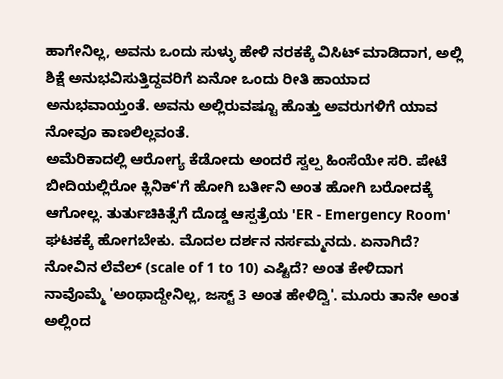ಹಾಗೇನಿಲ್ಲ, ಅವನು ಒಂದು ಸುಳ್ಳು ಹೇಳಿ ನರಕಕ್ಕೆ ವಿಸಿಟ್ ಮಾಡಿದಾಗ, ಅಲ್ಲಿ ಶಿಕ್ಷೆ ಅನುಭವಿಸುತ್ತಿದ್ದವರಿಗೆ ಏನೋ ಒಂದು ರೀತಿ ಹಾಯಾದ ಅನುಭವಾಯ್ತಂತೆ. ಅವನು ಅಲ್ಲಿರುವಷ್ಟೂ ಹೊತ್ತು ಅವರುಗಳಿಗೆ ಯಾವ ನೋವೂ ಕಾಣಲಿಲ್ಲವಂತೆ.
ಅಮೆರಿಕಾದಲ್ಲಿ ಆರೋಗ್ಯ ಕೆಡೋದು ಅಂದರೆ ಸ್ವಲ್ಪ ಹಿಂಸೆಯೇ ಸರಿ. ಪೇಟೆ ಬೀದಿಯಲ್ಲಿರೋ ಕ್ಲಿನಿಕ್'ಗೆ ಹೋಗಿ ಬರ್ತೀನಿ ಅಂತ ಹೋಗಿ ಬರೋದಕ್ಕೆ ಆಗೋಲ್ಲ. ತುರ್ತುಚಿಕಿತ್ಸೆಗೆ ದೊಡ್ಡ ಆಸ್ಪತ್ರೆಯ 'ER - Emergency Room' ಘಟಕಕ್ಕೆ ಹೋಗಬೇಕು. ಮೊದಲ ದರ್ಶನ ನರ್ಸಮ್ಮನದು. ಏನಾಗಿದೆ? ನೋವಿನ ಲೆವೆಲ್ (scale of 1 to 10) ಎಷ್ಟಿದೆ? ಅಂತ ಕೇಳಿದಾಗ ನಾವೊಮ್ಮೆ 'ಅಂಥಾದ್ದೇನಿಲ್ಲ, ಜಸ್ಟ್ 3 ಅಂತ ಹೇಳಿದ್ವಿ'. ಮೂರು ತಾನೇ ಅಂತ ಅಲ್ಲಿಂದ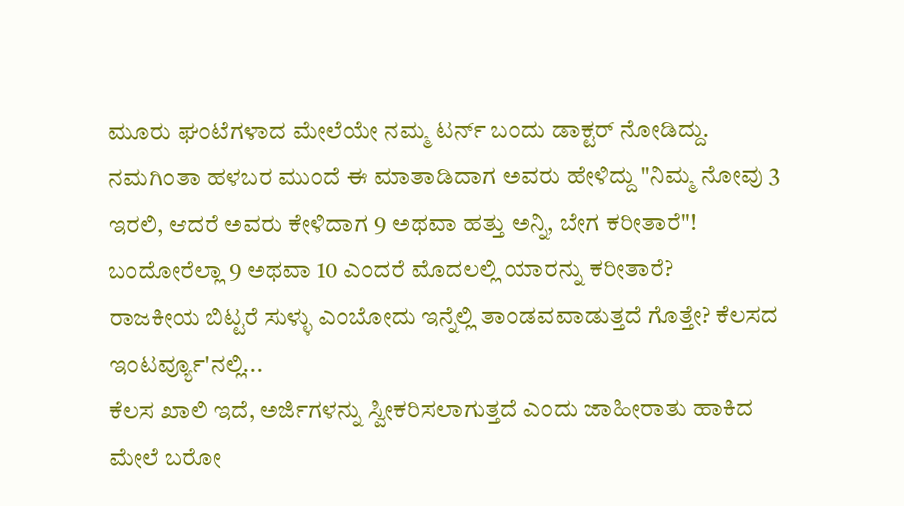ಮೂರು ಘಂಟೆಗಳಾದ ಮೇಲೆಯೇ ನಮ್ಮ ಟರ್ನ್ ಬಂದು ಡಾಕ್ಟರ್ ನೋಡಿದ್ದು. ನಮಗಿಂತಾ ಹಳಬರ ಮುಂದೆ ಈ ಮಾತಾಡಿದಾಗ ಅವರು ಹೇಳಿದ್ದು "ನಿಮ್ಮ ನೋವು 3 ಇರಲಿ, ಆದರೆ ಅವರು ಕೇಳಿದಾಗ 9 ಅಥವಾ ಹತ್ತು ಅನ್ನಿ, ಬೇಗ ಕರೀತಾರೆ"! ಬಂದೋರೆಲ್ಲಾ 9 ಅಥವಾ 10 ಎಂದರೆ ಮೊದಲಲ್ಲಿ ಯಾರನ್ನು ಕರೀತಾರೆ?
ರಾಜಕೀಯ ಬಿಟ್ಟರೆ ಸುಳ್ಳು ಎಂಬೋದು ಇನ್ನೆಲ್ಲಿ ತಾಂಡವವಾಡುತ್ತದೆ ಗೊತ್ತೇ? ಕೆಲಸದ ಇಂಟರ್ವ್ಯೂ'ನಲ್ಲಿ...
ಕೆಲಸ ಖಾಲಿ ಇದೆ, ಅರ್ಜಿಗಳನ್ನು ಸ್ವೀಕರಿಸಲಾಗುತ್ತದೆ ಎಂದು ಜಾಹೀರಾತು ಹಾಕಿದ ಮೇಲೆ ಬರೋ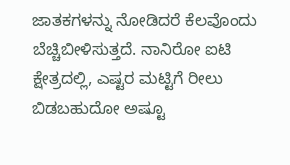ಜಾತಕಗಳನ್ನು ನೋಡಿದರೆ ಕೆಲವೊಂದು ಬೆಚ್ಚಿಬೀಳಿಸುತ್ತದೆ. ನಾನಿರೋ ಐಟಿ ಕ್ಷೇತ್ರದಲ್ಲಿ, ಎಷ್ಟರ ಮಟ್ಟಿಗೆ ರೀಲು ಬಿಡಬಹುದೋ ಅಷ್ಟೂ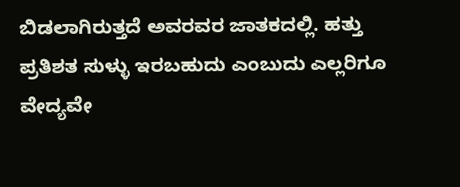ಬಿಡಲಾಗಿರುತ್ತದೆ ಅವರವರ ಜಾತಕದಲ್ಲಿ. ಹತ್ತು ಪ್ರತಿಶತ ಸುಳ್ಳು ಇರಬಹುದು ಎಂಬುದು ಎಲ್ಲರಿಗೂ ವೇದ್ಯವೇ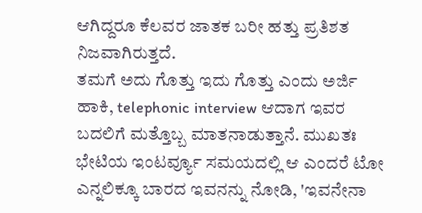ಆಗಿದ್ದರೂ ಕೆಲವರ ಜಾತಕ ಬರೀ ಹತ್ತು ಪ್ರತಿಶತ ನಿಜವಾಗಿರುತ್ತದೆ.
ತಮಗೆ ಅದು ಗೊತ್ತು ಇದು ಗೊತ್ತು ಎಂದು ಅರ್ಜಿ ಹಾಕಿ, telephonic interview ಆದಾಗ ಇವರ ಬದಲಿಗೆ ಮತ್ತೊಬ್ಬ ಮಾತನಾಡುತ್ತಾನೆ. ಮುಖತಃ ಭೇಟಿಯ ಇಂಟರ್ವ್ಯೂ ಸಮಯದಲ್ಲಿ ಆ ಎಂದರೆ ಟೋ ಎನ್ನಲಿಕ್ಕೂ ಬಾರದ ಇವನನ್ನು ನೋಡಿ, 'ಇವನೇನಾ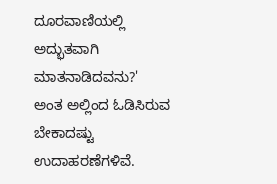ದೂರವಾಣಿಯಲ್ಲಿ ಅದ್ಭುತವಾಗಿ ಮಾತನಾಡಿದವನು?' ಅಂತ ಅಲ್ಲಿಂದ ಓಡಿಸಿರುವ ಬೇಕಾದಷ್ಟು ಉದಾಹರಣೆಗಳಿವೆ.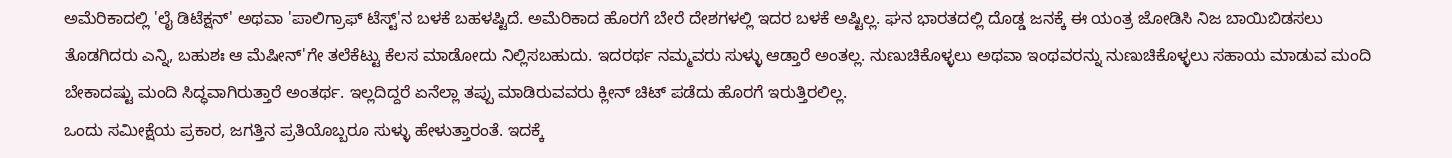ಅಮೆರಿಕಾದಲ್ಲಿ 'ಲೈ ಡಿಟೆಕ್ಷನ್' ಅಥವಾ 'ಪಾಲಿಗ್ರಾಫ್ ಟೆಸ್ಟ್'ನ ಬಳಕೆ ಬಹಳಷ್ಟಿದೆ. ಅಮೆರಿಕಾದ ಹೊರಗೆ ಬೇರೆ ದೇಶಗಳಲ್ಲಿ ಇದರ ಬಳಕೆ ಅಷ್ಟಿಲ್ಲ. ಘನ ಭಾರತದಲ್ಲಿ ದೊಡ್ಡ ಜನಕ್ಕೆ ಈ ಯಂತ್ರ ಜೋಡಿಸಿ ನಿಜ ಬಾಯಿಬಿಡಸಲು ತೊಡಗಿದರು ಎನ್ನಿ, ಬಹುಶಃ ಆ ಮೆಷೀನ್'ಗೇ ತಲೆಕೆಟ್ಟು ಕೆಲಸ ಮಾಡೋದು ನಿಲ್ಲಿಸಬಹುದು. ಇದರರ್ಥ ನಮ್ಮವರು ಸುಳ್ಳು ಆಡ್ತಾರೆ ಅಂತಲ್ಲ. ನುಣುಚಿಕೊಳ್ಳಲು ಅಥವಾ ಇಂಥವರನ್ನು ನುಣುಚಿಕೊಳ್ಳಲು ಸಹಾಯ ಮಾಡುವ ಮಂದಿ ಬೇಕಾದಷ್ಟು ಮಂದಿ ಸಿದ್ಧವಾಗಿರುತ್ತಾರೆ ಅಂತರ್ಥ. ಇಲ್ಲದಿದ್ದರೆ ಏನೆಲ್ಲಾ ತಪ್ಪು ಮಾಡಿರುವವರು ಕ್ಲೀನ್ ಚಿಟ್ ಪಡೆದು ಹೊರಗೆ ಇರುತ್ತಿರಲಿಲ್ಲ.
ಒಂದು ಸಮೀಕ್ಷೆಯ ಪ್ರಕಾರ, ಜಗತ್ತಿನ ಪ್ರತಿಯೊಬ್ಬರೂ ಸುಳ್ಳು ಹೇಳುತ್ತಾರಂತೆ. ಇದಕ್ಕೆ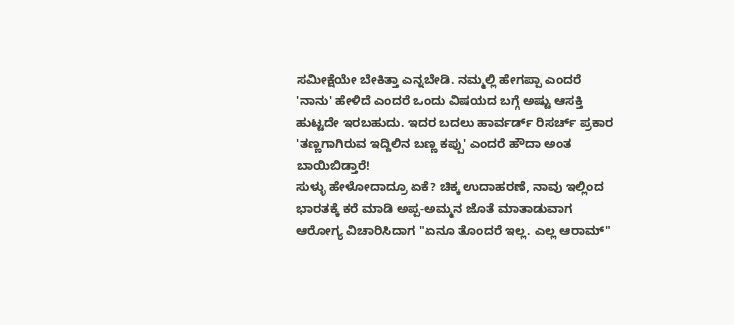ಸಮೀಕ್ಷೆಯೇ ಬೇಕಿತ್ತಾ ಎನ್ನಬೇಡಿ. ನಮ್ಮಲ್ಲಿ ಹೇಗಪ್ಪಾ ಎಂದರೆ 'ನಾನು' ಹೇಳಿದೆ ಎಂದರೆ ಒಂದು ವಿಷಯದ ಬಗ್ಗೆ ಅಷ್ಟು ಆಸಕ್ತಿ ಹುಟ್ಟದೇ ಇರಬಹುದು. ಇದರ ಬದಲು ಹಾರ್ವರ್ಡ್ ರಿಸರ್ಚ್ ಪ್ರಕಾರ 'ತಣ್ಣಗಾಗಿರುವ ಇದ್ದಿಲಿನ ಬಣ್ಣ ಕಪ್ಪು' ಎಂದರೆ ಹೌದಾ ಅಂತ ಬಾಯಿಬಿಡ್ತಾರೆ!
ಸುಳ್ಳು ಹೇಳೋದಾದ್ರೂ ಏಕೆ? ಚಿಕ್ಕ ಉದಾಹರಣೆ, ನಾವು ಇಲ್ಲಿಂದ ಭಾರತಕ್ಕೆ ಕರೆ ಮಾಡಿ ಅಪ್ಪ-ಅಮ್ಮನ ಜೊತೆ ಮಾತಾಡುವಾಗ ಆರೋಗ್ಯ ವಿಚಾರಿಸಿದಾಗ "ಏನೂ ತೊಂದರೆ ಇಲ್ಲ. ಎಲ್ಲ ಆರಾಮ್"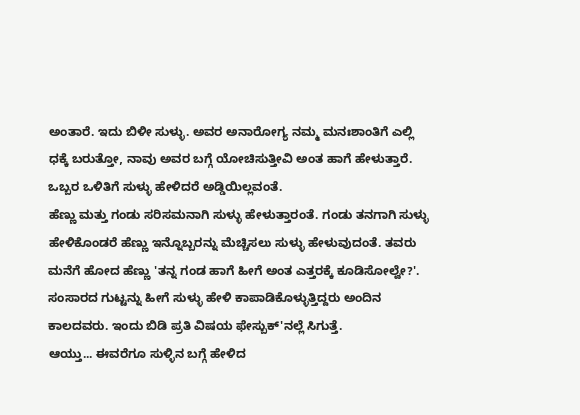ಅಂತಾರೆ. ಇದು ಬಿಳೀ ಸುಳ್ಳು. ಅವರ ಅನಾರೋಗ್ಯ ನಮ್ಮ ಮನಃಶಾಂತಿಗೆ ಎಲ್ಲಿ ಧಕ್ಕೆ ಬರುತ್ತೋ, ನಾವು ಅವರ ಬಗ್ಗೆ ಯೋಚಿಸುತ್ತೀವಿ ಅಂತ ಹಾಗೆ ಹೇಳುತ್ತಾರೆ. ಒಬ್ಬರ ಒಳಿತಿಗೆ ಸುಳ್ಳು ಹೇಳಿದರೆ ಅಡ್ಡಿಯಿಲ್ಲವಂತೆ.
ಹೆಣ್ಣು ಮತ್ತು ಗಂಡು ಸರಿಸಮನಾಗಿ ಸುಳ್ಳು ಹೇಳುತ್ತಾರಂತೆ. ಗಂಡು ತನಗಾಗಿ ಸುಳ್ಳು ಹೇಳಿಕೊಂಡರೆ ಹೆಣ್ಣು ಇನ್ನೊಬ್ಬರನ್ನು ಮೆಚ್ಚಿಸಲು ಸುಳ್ಳು ಹೇಳುವುದಂತೆ. ತವರು ಮನೆಗೆ ಹೋದ ಹೆಣ್ಣು 'ತನ್ನ ಗಂಡ ಹಾಗೆ ಹೀಗೆ ಅಂತ ಎತ್ತರಕ್ಕೆ ಕೂಡಿಸೋಲ್ವೇ?'. ಸಂಸಾರದ ಗುಟ್ಟನ್ನು ಹೀಗೆ ಸುಳ್ಳು ಹೇಳಿ ಕಾಪಾಡಿಕೊಳ್ಳುತ್ತಿದ್ದರು ಅಂದಿನ ಕಾಲದವರು. ಇಂದು ಬಿಡಿ ಪ್ರತಿ ವಿಷಯ ಫೇಸ್ಬುಕ್'ನಲ್ಲೆ ಸಿಗುತ್ತೆ.
ಆಯ್ತು... ಈವರೆಗೂ ಸುಳ್ಳಿನ ಬಗ್ಗೆ ಹೇಳಿದ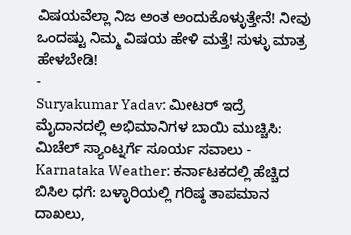ವಿಷಯವೆಲ್ಲಾ ನಿಜ ಅಂತ ಅಂದುಕೊಳ್ಳುತ್ತೇನೆ! ನೀವು ಒಂದಷ್ಟು ನಿಮ್ಮ ವಿಷಯ ಹೇಳಿ ಮತ್ತೆ! ಸುಳ್ಳು ಮಾತ್ರ ಹೇಳಬೇಡಿ!
-
Suryakumar Yadav: ಮೀಟರ್ ಇದ್ರೆ ಮೈದಾನದಲ್ಲಿ ಅಭಿಮಾನಿಗಳ ಬಾಯಿ ಮುಚ್ಚಿಸಿ: ಮಿಚೆಲ್ ಸ್ಯಾಂಟ್ನರ್ಗೆ ಸೂರ್ಯ ಸವಾಲು -
Karnataka Weather: ಕರ್ನಾಟಕದಲ್ಲಿ ಹೆಚ್ಚಿದ ಬಿಸಿಲ ಧಗೆ: ಬಳ್ಳಾರಿಯಲ್ಲಿ ಗರಿಷ್ಠ ತಾಪಮಾನ ದಾಖಲು,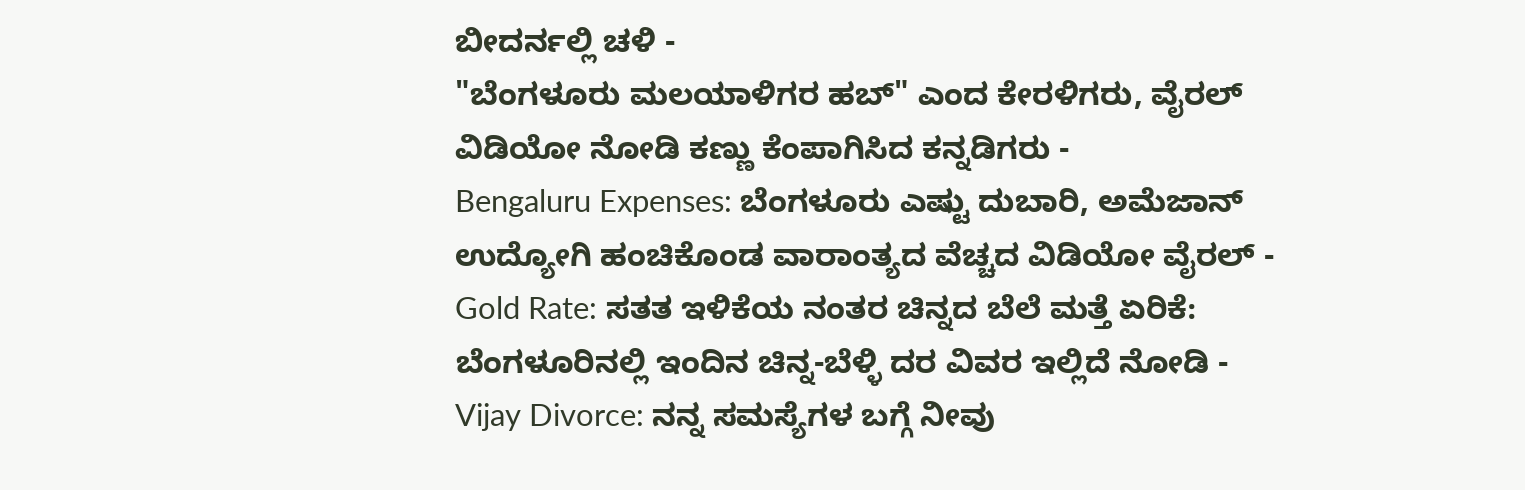ಬೀದರ್ನಲ್ಲಿ ಚಳಿ -
"ಬೆಂಗಳೂರು ಮಲಯಾಳಿಗರ ಹಬ್" ಎಂದ ಕೇರಳಿಗರು, ವೈರಲ್ ವಿಡಿಯೋ ನೋಡಿ ಕಣ್ಣು ಕೆಂಪಾಗಿಸಿದ ಕನ್ನಡಿಗರು -
Bengaluru Expenses: ಬೆಂಗಳೂರು ಎಷ್ಟು ದುಬಾರಿ, ಅಮೆಜಾನ್ ಉದ್ಯೋಗಿ ಹಂಚಿಕೊಂಡ ವಾರಾಂತ್ಯದ ವೆಚ್ಚದ ವಿಡಿಯೋ ವೈರಲ್ -
Gold Rate: ಸತತ ಇಳಿಕೆಯ ನಂತರ ಚಿನ್ನದ ಬೆಲೆ ಮತ್ತೆ ಏರಿಕೆ: ಬೆಂಗಳೂರಿನಲ್ಲಿ ಇಂದಿನ ಚಿನ್ನ-ಬೆಳ್ಳಿ ದರ ವಿವರ ಇಲ್ಲಿದೆ ನೋಡಿ -
Vijay Divorce: ನನ್ನ ಸಮಸ್ಯೆಗಳ ಬಗ್ಗೆ ನೀವು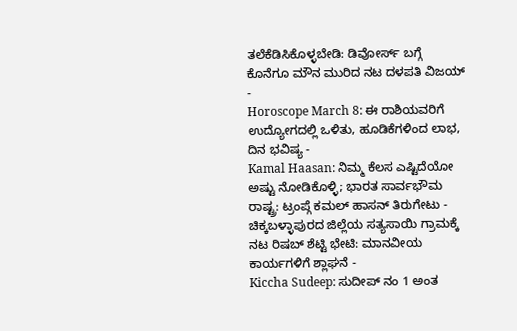ತಲೆಕೆಡಿಸಿಕೊಳ್ಳಬೇಡಿ: ಡಿವೋರ್ಸ್ ಬಗ್ಗೆ ಕೊನೆಗೂ ಮೌನ ಮುರಿದ ನಟ ದಳಪತಿ ವಿಜಯ್ -
Horoscope March 8: ಈ ರಾಶಿಯವರಿಗೆ ಉದ್ಯೋಗದಲ್ಲಿ ಒಳಿತು, ಹೂಡಿಕೆಗಳಿಂದ ಲಾಭ, ದಿನ ಭವಿಷ್ಯ -
Kamal Haasan: ನಿಮ್ಮ ಕೆಲಸ ಎಷ್ಟಿದೆಯೋ ಅಷ್ಟು ನೋಡಿಕೊಳ್ಳಿ; ಭಾರತ ಸಾರ್ವಭೌಮ ರಾಷ್ಟ್ರ: ಟ್ರಂಪ್ಗೆ ಕಮಲ್ ಹಾಸನ್ ತಿರುಗೇಟು -
ಚಿಕ್ಕಬಳ್ಳಾಪುರದ ಜಿಲ್ಲೆಯ ಸತ್ಯಸಾಯಿ ಗ್ರಾಮಕ್ಕೆ ನಟ ರಿಷಬ್ ಶೆಟ್ಟಿ ಭೇಟಿ: ಮಾನವೀಯ ಕಾರ್ಯಗಳಿಗೆ ಶ್ಲಾಘನೆ -
Kiccha Sudeep: ಸುದೀಪ್ ನಂ 1 ಅಂತ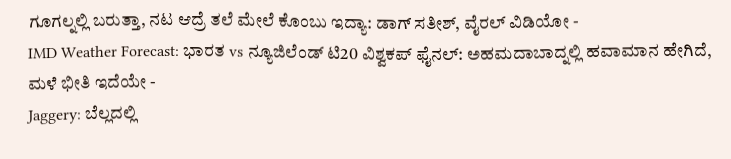ಗೂಗಲ್ನಲ್ಲಿ ಬರುತ್ತಾ, ನಟ ಆದ್ರೆ ತಲೆ ಮೇಲೆ ಕೊಂಬು ಇದ್ಯಾ: ಡಾಗ್ ಸತೀಶ್, ವೈರಲ್ ವಿಡಿಯೋ -
IMD Weather Forecast: ಭಾರತ vs ನ್ಯೂಜಿಲೆಂಡ್ ಟಿ20 ವಿಶ್ವಕಪ್ ಫೈನಲ್: ಅಹಮದಾಬಾದ್ನಲ್ಲಿ ಹವಾಮಾನ ಹೇಗಿದೆ, ಮಳೆ ಭೀತಿ ಇದೆಯೇ -
Jaggery: ಬೆಲ್ಲದಲ್ಲಿ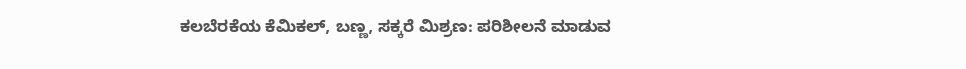ಕಲಬೆರಕೆಯ ಕೆಮಿಕಲ್, ಬಣ್ಣ, ಸಕ್ಕರೆ ಮಿಶ್ರಣ: ಪರಿಶೀಲನೆ ಮಾಡುವ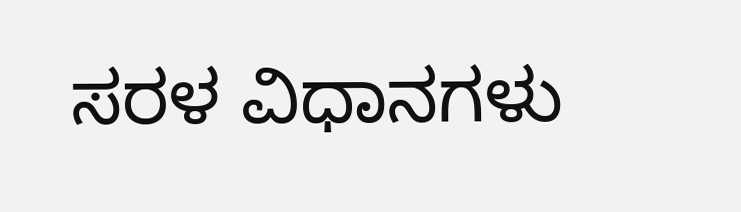ಸರಳ ವಿಧಾನಗಳು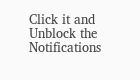Click it and Unblock the Notifications